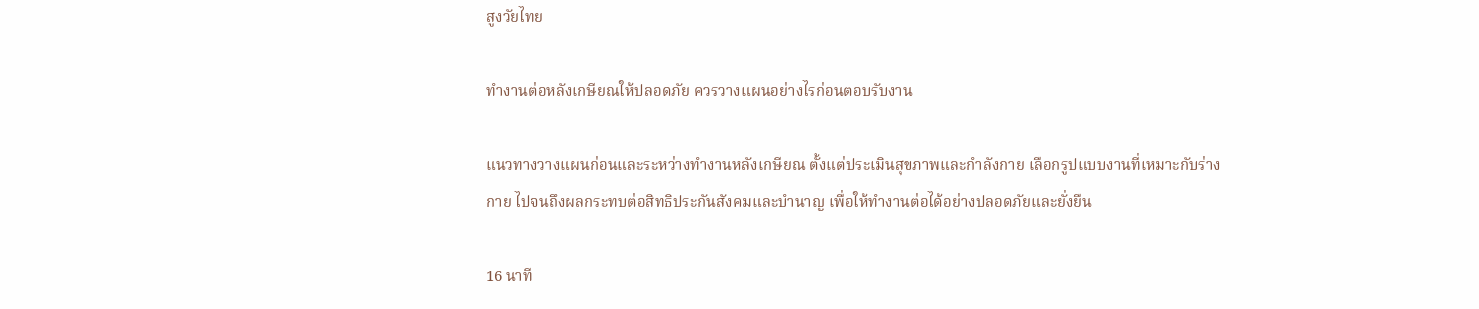สูงวัยไทย

ทำงานต่อหลังเกษียณให้ปลอดภัย ควรวางแผนอย่างไรก่อนตอบรับงาน

แนวทางวางแผนก่อนและระหว่างทำงานหลังเกษียณ ตั้งแต่ประเมินสุขภาพและกำลังกาย เลือกรูปแบบงานที่เหมาะกับร่างกาย ไปจนถึงผลกระทบต่อสิทธิประกันสังคมและบำนาญ เพื่อให้ทำงานต่อได้อย่างปลอดภัยและยั่งยืน

16 นาที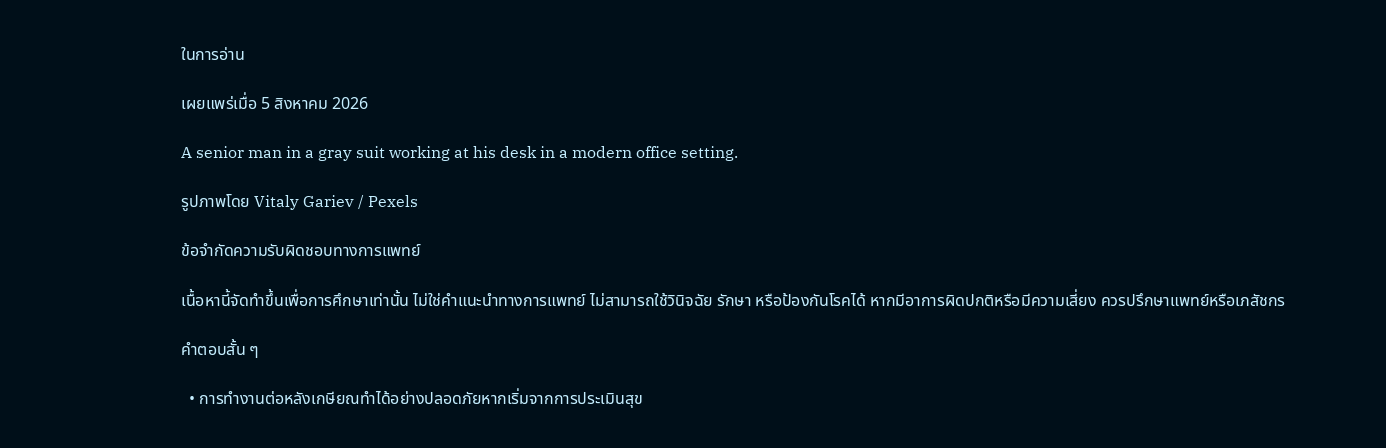ในการอ่าน

เผยแพร่เมื่อ 5 สิงหาคม 2026

A senior man in a gray suit working at his desk in a modern office setting.

รูปภาพโดย Vitaly Gariev / Pexels

ข้อจำกัดความรับผิดชอบทางการแพทย์

เนื้อหานี้จัดทำขึ้นเพื่อการศึกษาเท่านั้น ไม่ใช่คำแนะนำทางการแพทย์ ไม่สามารถใช้วินิจฉัย รักษา หรือป้องกันโรคได้ หากมีอาการผิดปกติหรือมีความเสี่ยง ควรปรึกษาแพทย์หรือเภสัชกร

คำตอบสั้น ๆ

  • การทำงานต่อหลังเกษียณทำได้อย่างปลอดภัยหากเริ่มจากการประเมินสุข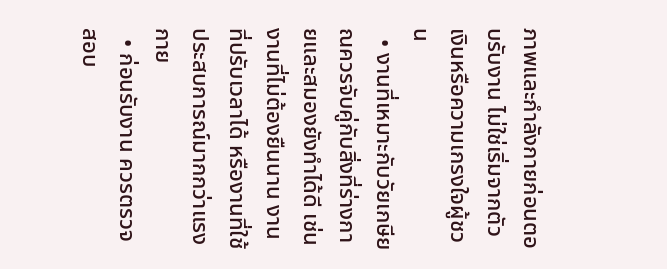ภาพและกำลังกายก่อนตอบรับงาน ไม่ใช่เริ่มจากตัวเงินหรือความเกรงใจผู้ชวน
  • งานที่เหมาะกับวัยเกษียณควรจับคู่กับสิ่งที่ร่างกายและสมองยังทำได้ดี เช่น งานที่ไม่ต้องยืนนาน งานที่ปรับเวลาได้ หรืองานที่ใช้ประสบการณ์มากกว่าแรงกาย
  • ก่อนรับงาน ควรตรวจสอบ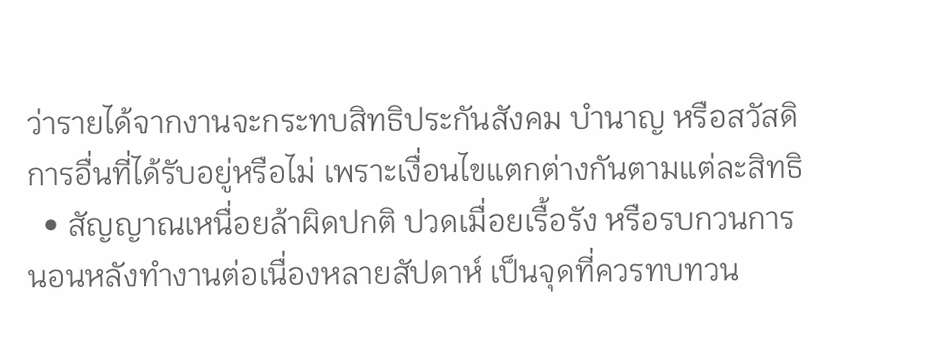ว่ารายได้จากงานจะกระทบสิทธิประกันสังคม บำนาญ หรือสวัสดิการอื่นที่ได้รับอยู่หรือไม่ เพราะเงื่อนไขแตกต่างกันตามแต่ละสิทธิ
  • สัญญาณเหนื่อยล้าผิดปกติ ปวดเมื่อยเรื้อรัง หรือรบกวนการนอนหลังทำงานต่อเนื่องหลายสัปดาห์ เป็นจุดที่ควรทบทวน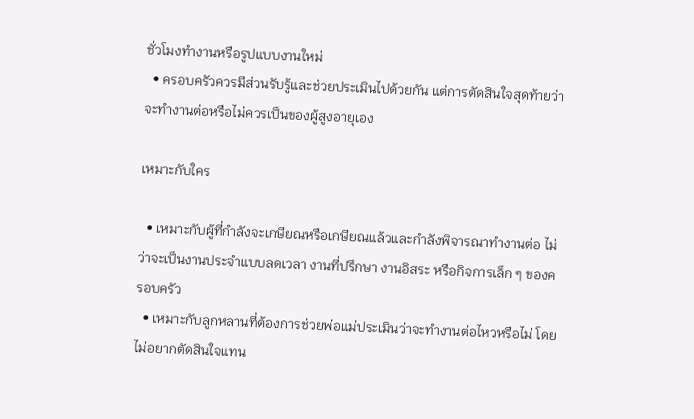ชั่วโมงทำงานหรือรูปแบบงานใหม่
  • ครอบครัวควรมีส่วนรับรู้และช่วยประเมินไปด้วยกัน แต่การตัดสินใจสุดท้ายว่าจะทำงานต่อหรือไม่ควรเป็นของผู้สูงอายุเอง

เหมาะกับใคร

  • เหมาะกับผู้ที่กำลังจะเกษียณหรือเกษียณแล้วและกำลังพิจารณาทำงานต่อ ไม่ว่าจะเป็นงานประจำแบบลดเวลา งานที่ปรึกษา งานอิสระ หรือกิจการเล็ก ๆ ของครอบครัว
  • เหมาะกับลูกหลานที่ต้องการช่วยพ่อแม่ประเมินว่าจะทำงานต่อไหวหรือไม่ โดยไม่อยากตัดสินใจแทน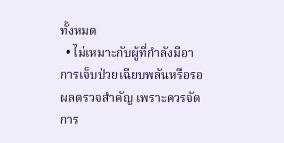ทั้งหมด
  • ไม่เหมาะกับผู้ที่กำลังมีอาการเจ็บป่วยเฉียบพลันหรือรอผลตรวจสำคัญ เพราะควรจัดการ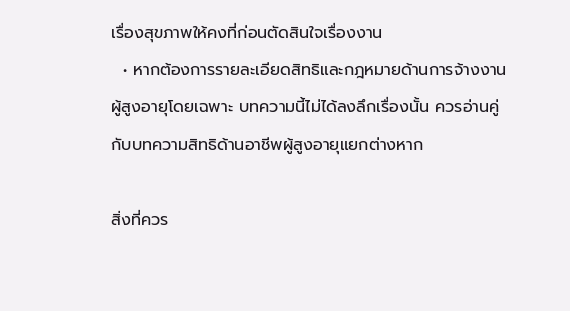เรื่องสุขภาพให้คงที่ก่อนตัดสินใจเรื่องงาน
  • หากต้องการรายละเอียดสิทธิและกฎหมายด้านการจ้างงานผู้สูงอายุโดยเฉพาะ บทความนี้ไม่ได้ลงลึกเรื่องนั้น ควรอ่านคู่กับบทความสิทธิด้านอาชีพผู้สูงอายุแยกต่างหาก

สิ่งที่ควร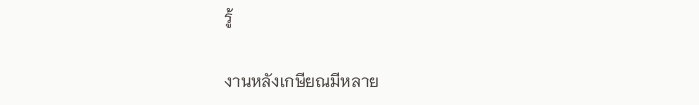รู้

งานหลังเกษียณมีหลาย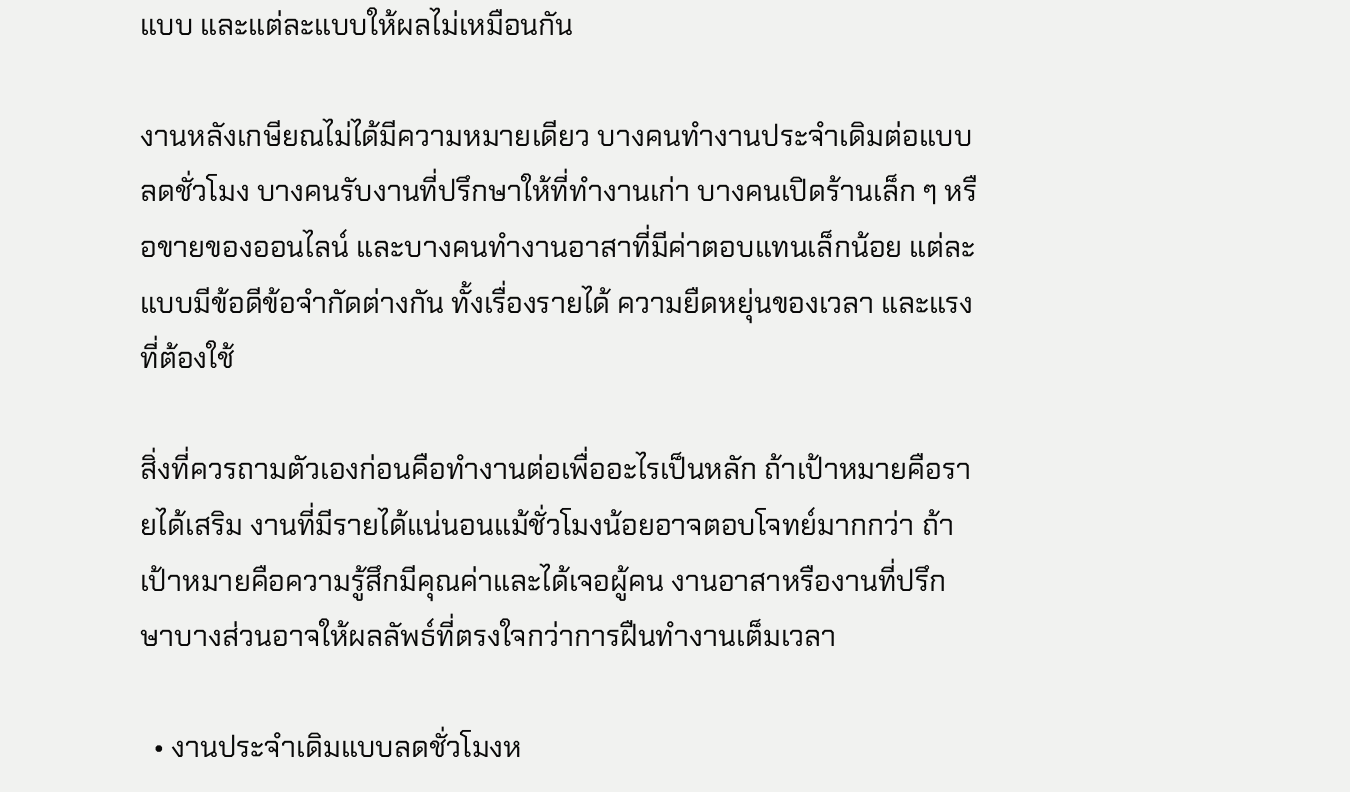แบบ และแต่ละแบบให้ผลไม่เหมือนกัน

งานหลังเกษียณไม่ได้มีความหมายเดียว บางคนทำงานประจำเดิมต่อแบบลดชั่วโมง บางคนรับงานที่ปรึกษาให้ที่ทำงานเก่า บางคนเปิดร้านเล็ก ๆ หรือขายของออนไลน์ และบางคนทำงานอาสาที่มีค่าตอบแทนเล็กน้อย แต่ละแบบมีข้อดีข้อจำกัดต่างกัน ทั้งเรื่องรายได้ ความยืดหยุ่นของเวลา และแรงที่ต้องใช้

สิ่งที่ควรถามตัวเองก่อนคือทำงานต่อเพื่ออะไรเป็นหลัก ถ้าเป้าหมายคือรายได้เสริม งานที่มีรายได้แน่นอนแม้ชั่วโมงน้อยอาจตอบโจทย์มากกว่า ถ้าเป้าหมายคือความรู้สึกมีคุณค่าและได้เจอผู้คน งานอาสาหรืองานที่ปรึกษาบางส่วนอาจให้ผลลัพธ์ที่ตรงใจกว่าการฝืนทำงานเต็มเวลา

  • งานประจำเดิมแบบลดชั่วโมงห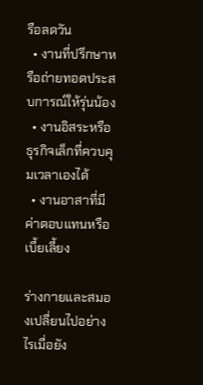รือลดวัน
  • งานที่ปรึกษาหรือถ่ายทอดประสบการณ์ให้รุ่นน้อง
  • งานอิสระหรือธุรกิจเล็กที่ควบคุมเวลาเองได้
  • งานอาสาที่มีค่าตอบแทนหรือเบี้ยเลี้ยง

ร่างกายและสมองเปลี่ยนไปอย่างไรเมื่อยัง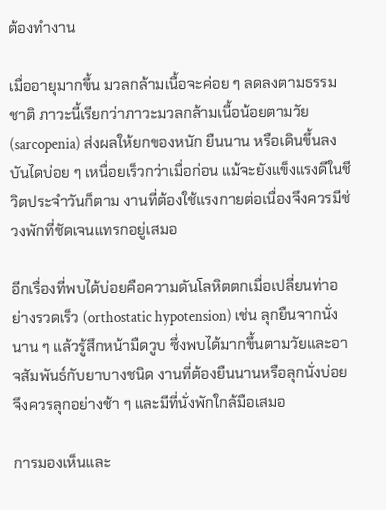ต้องทำงาน

เมื่ออายุมากขึ้น มวลกล้ามเนื้อจะค่อย ๆ ลดลงตามธรรมชาติ ภาวะนี้เรียกว่าภาวะมวลกล้ามเนื้อน้อยตามวัย (sarcopenia) ส่งผลให้ยกของหนัก ยืนนาน หรือเดินขึ้นลงบันไดบ่อย ๆ เหนื่อยเร็วกว่าเมื่อก่อน แม้จะยังแข็งแรงดีในชีวิตประจำวันก็ตาม งานที่ต้องใช้แรงกายต่อเนื่องจึงควรมีช่วงพักที่ชัดเจนแทรกอยู่เสมอ

อีกเรื่องที่พบได้บ่อยคือความดันโลหิตตกเมื่อเปลี่ยนท่าอย่างรวดเร็ว (orthostatic hypotension) เช่น ลุกยืนจากนั่งนาน ๆ แล้วรู้สึกหน้ามืดวูบ ซึ่งพบได้มากขึ้นตามวัยและอาจสัมพันธ์กับยาบางชนิด งานที่ต้องยืนนานหรือลุกนั่งบ่อยจึงควรลุกอย่างช้า ๆ และมีที่นั่งพักใกล้มือเสมอ

การมองเห็นและ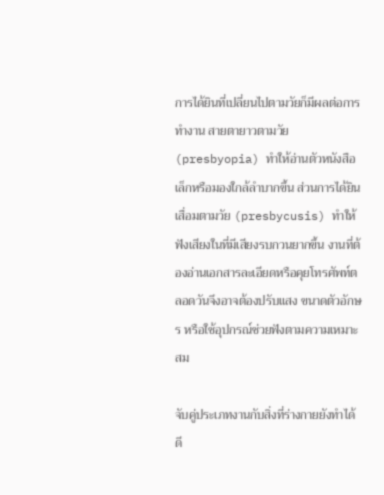การได้ยินที่เปลี่ยนไปตามวัยก็มีผลต่อการทำงาน สายตายาวตามวัย (presbyopia) ทำให้อ่านตัวหนังสือเล็กหรือมองใกล้ลำบากขึ้น ส่วนการได้ยินเสื่อมตามวัย (presbycusis) ทำให้ฟังเสียงในที่มีเสียงรบกวนยากขึ้น งานที่ต้องอ่านเอกสารละเอียดหรือคุยโทรศัพท์ตลอดวันจึงอาจต้องปรับแสง ขนาดตัวอักษร หรือใช้อุปกรณ์ช่วยฟังตามความเหมาะสม

จับคู่ประเภทงานกับสิ่งที่ร่างกายยังทำได้ดี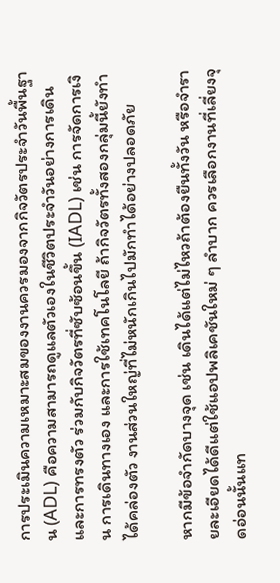การประเมินความเหมาะสมของงานควรมองจากกิจวัตรประจำวันพื้นฐาน (ADL) คือความสามารถดูแลตัวเองในชีวิตประจำวันอย่างการเดินและการทรงตัว ร่วมกับกิจวัตรที่ซับซ้อนขึ้น (IADL) เช่น การจัดการเงิน การเดินทางเอง และการใช้เทคโนโลยี ถ้ากิจวัตรทั้งสองกลุ่มนี้ยังทำได้คล่องตัว งานส่วนใหญ่ที่ไม่หนักเกินไปมักทำได้อย่างปลอดภัย

หากมีข้อจำกัดบางจุด เช่น เดินได้แต่ไม่ไหวถ้าต้องยืนทั้งวัน หรือจำรายละเอียดได้ดีแต่ใช้แอปพลิเคชันใหม่ ๆ ลำบาก ควรเลือกงานที่เลี่ยงจุดอ่อนนั้นแท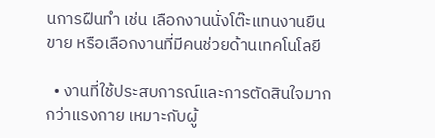นการฝืนทำ เช่น เลือกงานนั่งโต๊ะแทนงานยืนขาย หรือเลือกงานที่มีคนช่วยด้านเทคโนโลยี

  • งานที่ใช้ประสบการณ์และการตัดสินใจมากกว่าแรงกาย เหมาะกับผู้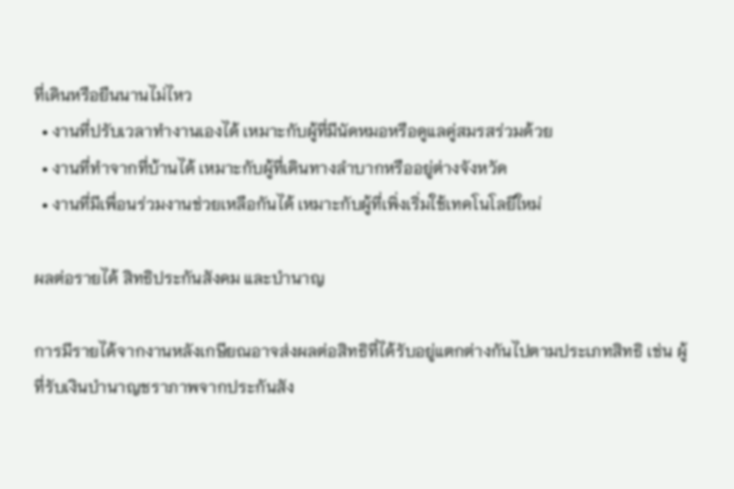ที่เดินหรือยืนนานไม่ไหว
  • งานที่ปรับเวลาทำงานเองได้ เหมาะกับผู้ที่มีนัดหมอหรือดูแลคู่สมรสร่วมด้วย
  • งานที่ทำจากที่บ้านได้ เหมาะกับผู้ที่เดินทางลำบากหรืออยู่ต่างจังหวัด
  • งานที่มีเพื่อนร่วมงานช่วยเหลือกันได้ เหมาะกับผู้ที่เพิ่งเริ่มใช้เทคโนโลยีใหม่

ผลต่อรายได้ สิทธิประกันสังคม และบำนาญ

การมีรายได้จากงานหลังเกษียณอาจส่งผลต่อสิทธิที่ได้รับอยู่แตกต่างกันไปตามประเภทสิทธิ เช่น ผู้ที่รับเงินบำนาญชราภาพจากประกันสัง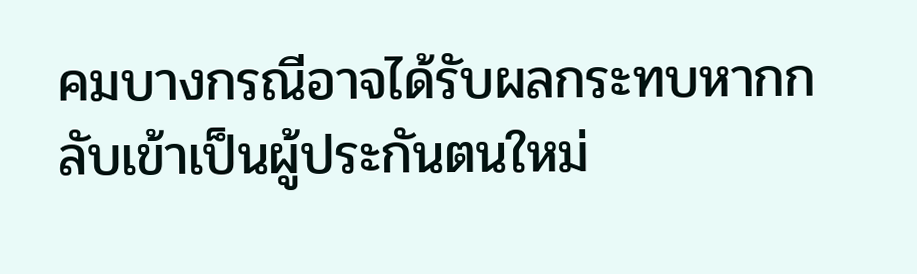คมบางกรณีอาจได้รับผลกระทบหากกลับเข้าเป็นผู้ประกันตนใหม่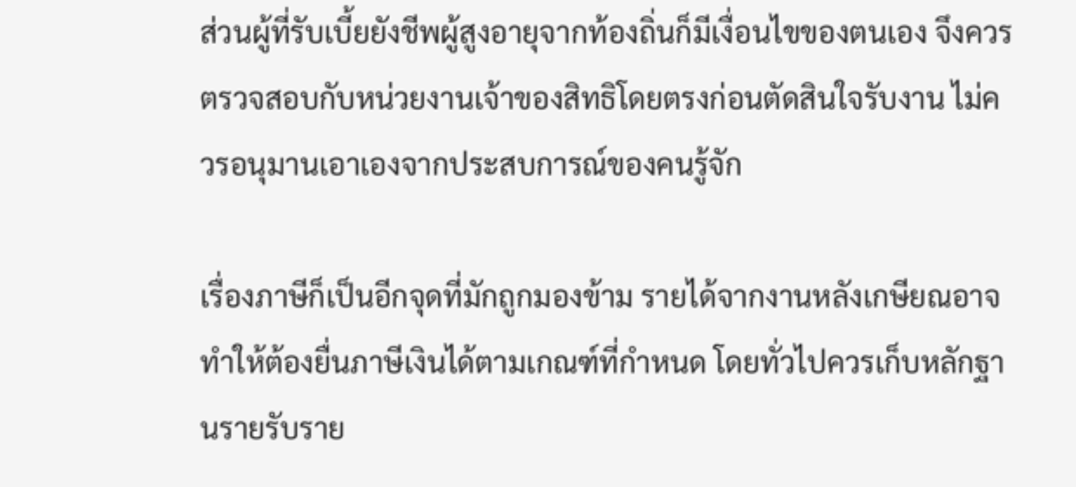ส่วนผู้ที่รับเบี้ยยังชีพผู้สูงอายุจากท้องถิ่นก็มีเงื่อนไขของตนเอง จึงควรตรวจสอบกับหน่วยงานเจ้าของสิทธิโดยตรงก่อนตัดสินใจรับงาน ไม่ควรอนุมานเอาเองจากประสบการณ์ของคนรู้จัก

เรื่องภาษีก็เป็นอีกจุดที่มักถูกมองข้าม รายได้จากงานหลังเกษียณอาจทำให้ต้องยื่นภาษีเงินได้ตามเกณฑ์ที่กำหนด โดยทั่วไปควรเก็บหลักฐานรายรับราย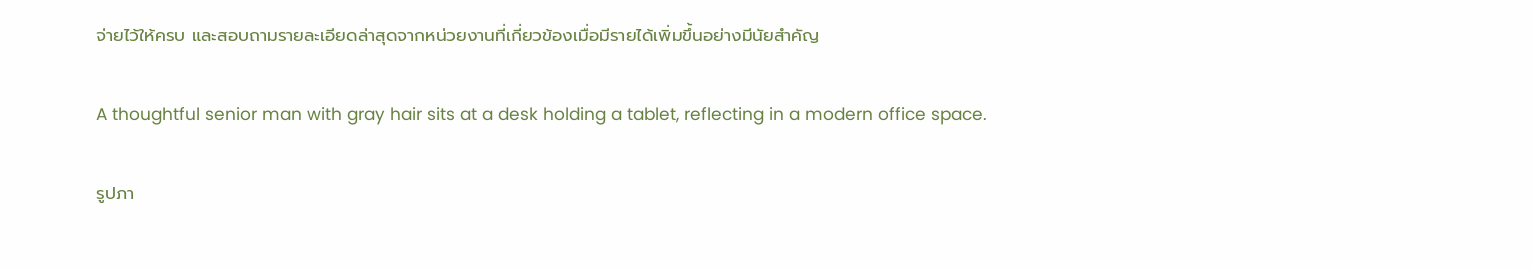จ่ายไว้ให้ครบ และสอบถามรายละเอียดล่าสุดจากหน่วยงานที่เกี่ยวข้องเมื่อมีรายได้เพิ่มขึ้นอย่างมีนัยสำคัญ

A thoughtful senior man with gray hair sits at a desk holding a tablet, reflecting in a modern office space.

รูปภา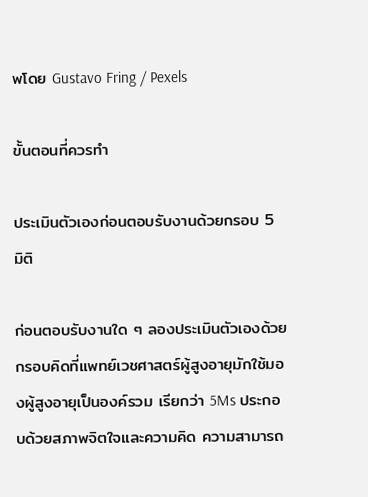พโดย Gustavo Fring / Pexels

ขั้นตอนที่ควรทำ

ประเมินตัวเองก่อนตอบรับงานด้วยกรอบ 5 มิติ

ก่อนตอบรับงานใด ๆ ลองประเมินตัวเองด้วยกรอบคิดที่แพทย์เวชศาสตร์ผู้สูงอายุมักใช้มองผู้สูงอายุเป็นองค์รวม เรียกว่า 5Ms ประกอบด้วยสภาพจิตใจและความคิด ความสามารถ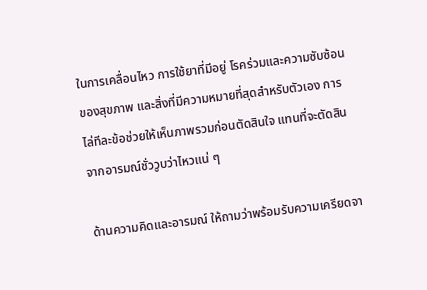ในการเคลื่อนไหว การใช้ยาที่มีอยู่ โรคร่วมและความซับซ้อนของสุขภาพ และสิ่งที่มีความหมายที่สุดสำหรับตัวเอง การไล่ทีละข้อช่วยให้เห็นภาพรวมก่อนตัดสินใจ แทนที่จะตัดสินจากอารมณ์ชั่ววูบว่าไหวแน่ ๆ

ด้านความคิดและอารมณ์ ให้ถามว่าพร้อมรับความเครียดจา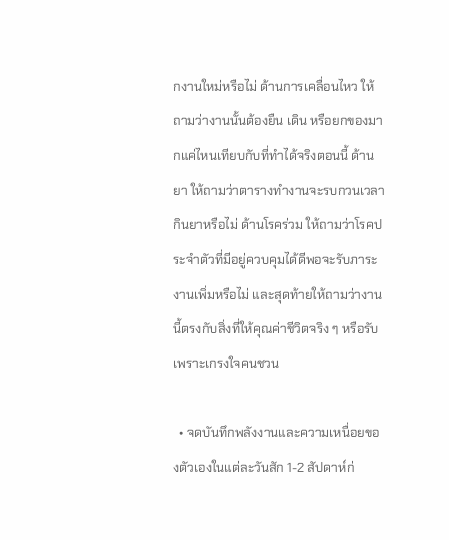กงานใหม่หรือไม่ ด้านการเคลื่อนไหว ให้ถามว่างานนั้นต้องยืน เดิน หรือยกของมากแค่ไหนเทียบกับที่ทำได้จริงตอนนี้ ด้านยา ให้ถามว่าตารางทำงานจะรบกวนเวลากินยาหรือไม่ ด้านโรคร่วม ให้ถามว่าโรคประจำตัวที่มีอยู่ควบคุมได้ดีพอจะรับภาระงานเพิ่มหรือไม่ และสุดท้ายให้ถามว่างานนี้ตรงกับสิ่งที่ให้คุณค่าชีวิตจริง ๆ หรือรับเพราะเกรงใจคนชวน

  • จดบันทึกพลังงานและความเหนื่อยของตัวเองในแต่ละวันสัก 1-2 สัปดาห์ก่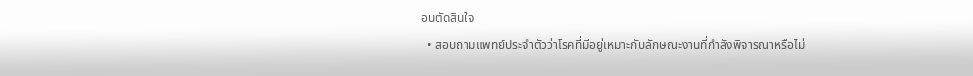อนตัดสินใจ
  • สอบถามแพทย์ประจำตัวว่าโรคที่มีอยู่เหมาะกับลักษณะงานที่กำลังพิจารณาหรือไม่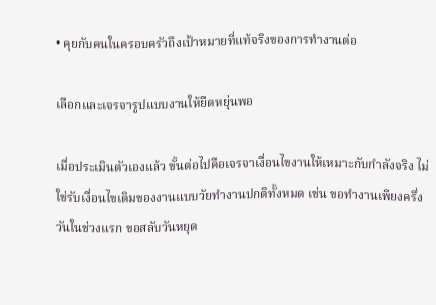• คุยกับคนในครอบครัวถึงเป้าหมายที่แท้จริงของการทำงานต่อ

เลือกและเจรจารูปแบบงานให้ยืดหยุ่นพอ

เมื่อประเมินตัวเองแล้ว ขั้นต่อไปคือเจรจาเงื่อนไขงานให้เหมาะกับกำลังจริง ไม่ใช่รับเงื่อนไขเดิมของงานแบบวัยทำงานปกติทั้งหมด เช่น ขอทำงานเพียงครึ่งวันในช่วงแรก ขอสลับวันหยุด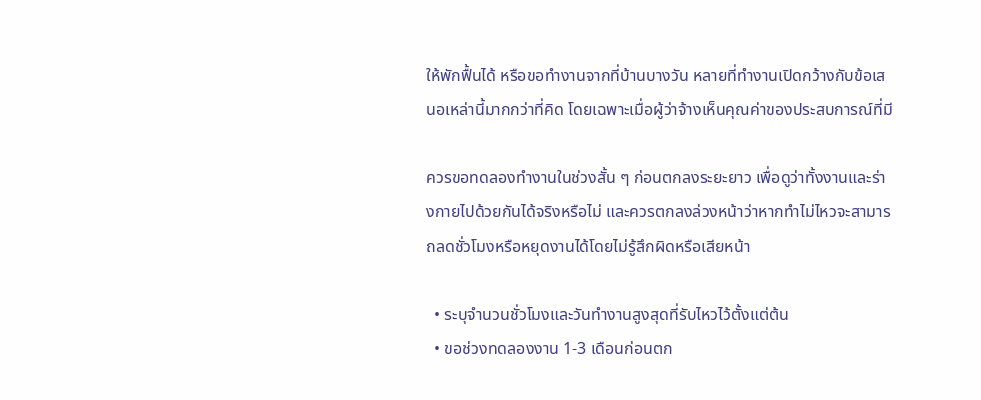ให้พักฟื้นได้ หรือขอทำงานจากที่บ้านบางวัน หลายที่ทำงานเปิดกว้างกับข้อเสนอเหล่านี้มากกว่าที่คิด โดยเฉพาะเมื่อผู้ว่าจ้างเห็นคุณค่าของประสบการณ์ที่มี

ควรขอทดลองทำงานในช่วงสั้น ๆ ก่อนตกลงระยะยาว เพื่อดูว่าทั้งงานและร่างกายไปด้วยกันได้จริงหรือไม่ และควรตกลงล่วงหน้าว่าหากทำไม่ไหวจะสามารถลดชั่วโมงหรือหยุดงานได้โดยไม่รู้สึกผิดหรือเสียหน้า

  • ระบุจำนวนชั่วโมงและวันทำงานสูงสุดที่รับไหวไว้ตั้งแต่ต้น
  • ขอช่วงทดลองงาน 1-3 เดือนก่อนตก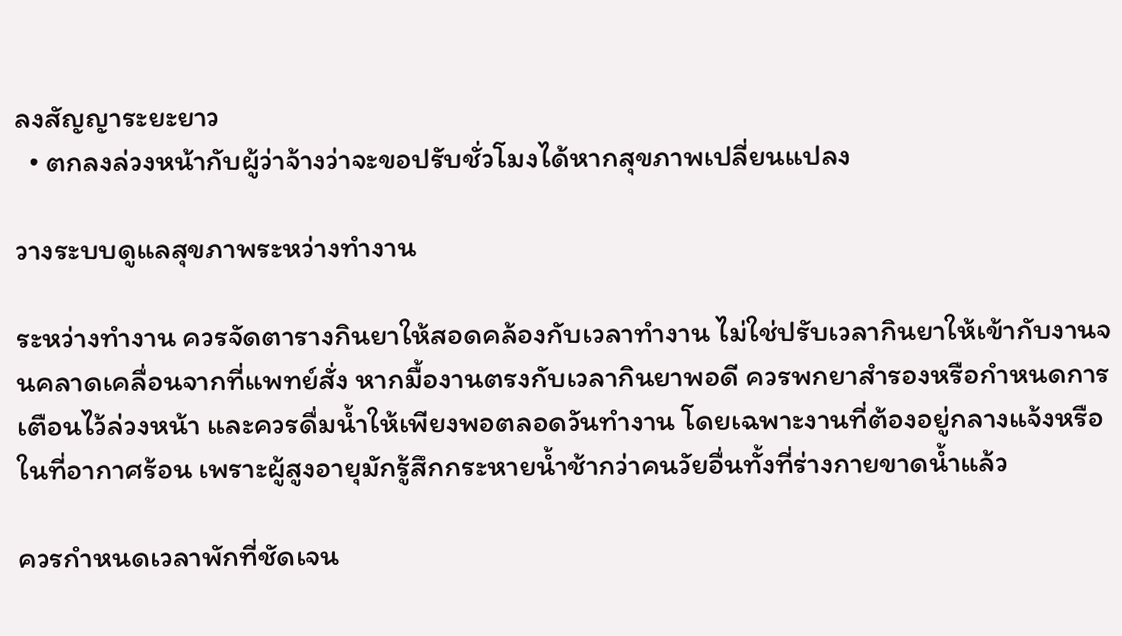ลงสัญญาระยะยาว
  • ตกลงล่วงหน้ากับผู้ว่าจ้างว่าจะขอปรับชั่วโมงได้หากสุขภาพเปลี่ยนแปลง

วางระบบดูแลสุขภาพระหว่างทำงาน

ระหว่างทำงาน ควรจัดตารางกินยาให้สอดคล้องกับเวลาทำงาน ไม่ใช่ปรับเวลากินยาให้เข้ากับงานจนคลาดเคลื่อนจากที่แพทย์สั่ง หากมื้องานตรงกับเวลากินยาพอดี ควรพกยาสำรองหรือกำหนดการเตือนไว้ล่วงหน้า และควรดื่มน้ำให้เพียงพอตลอดวันทำงาน โดยเฉพาะงานที่ต้องอยู่กลางแจ้งหรือในที่อากาศร้อน เพราะผู้สูงอายุมักรู้สึกกระหายน้ำช้ากว่าคนวัยอื่นทั้งที่ร่างกายขาดน้ำแล้ว

ควรกำหนดเวลาพักที่ชัดเจน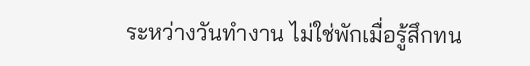ระหว่างวันทำงาน ไม่ใช่พักเมื่อรู้สึกทน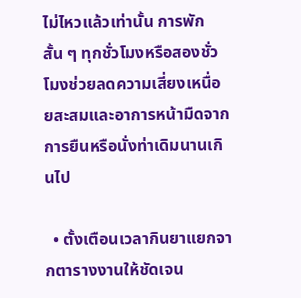ไม่ไหวแล้วเท่านั้น การพักสั้น ๆ ทุกชั่วโมงหรือสองชั่วโมงช่วยลดความเสี่ยงเหนื่อยสะสมและอาการหน้ามืดจากการยืนหรือนั่งท่าเดิมนานเกินไป

  • ตั้งเตือนเวลากินยาแยกจากตารางงานให้ชัดเจน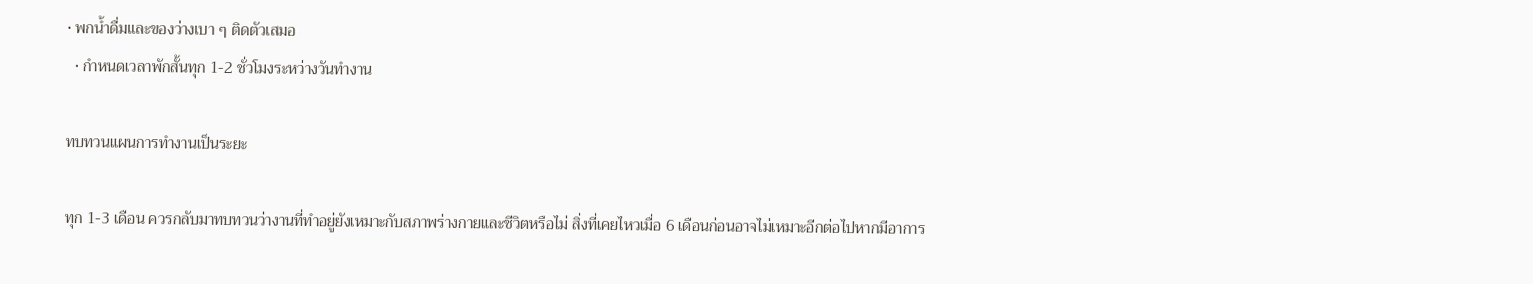• พกน้ำดื่มและของว่างเบา ๆ ติดตัวเสมอ
  • กำหนดเวลาพักสั้นทุก 1-2 ชั่วโมงระหว่างวันทำงาน

ทบทวนแผนการทำงานเป็นระยะ

ทุก 1-3 เดือน ควรกลับมาทบทวนว่างานที่ทำอยู่ยังเหมาะกับสภาพร่างกายและชีวิตหรือไม่ สิ่งที่เคยไหวเมื่อ 6 เดือนก่อนอาจไม่เหมาะอีกต่อไปหากมีอาการ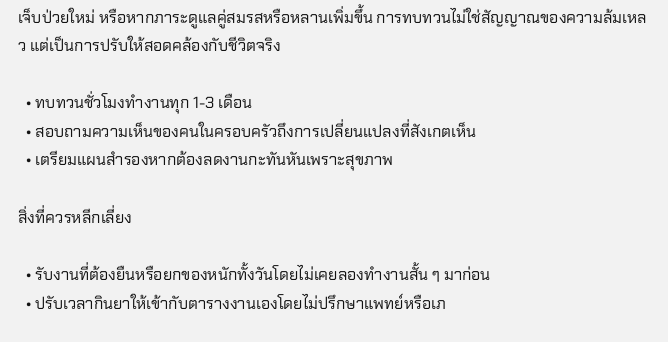เจ็บป่วยใหม่ หรือหากภาระดูแลคู่สมรสหรือหลานเพิ่มขึ้น การทบทวนไม่ใช่สัญญาณของความล้มเหลว แต่เป็นการปรับให้สอดคล้องกับชีวิตจริง

  • ทบทวนชั่วโมงทำงานทุก 1-3 เดือน
  • สอบถามความเห็นของคนในครอบครัวถึงการเปลี่ยนแปลงที่สังเกตเห็น
  • เตรียมแผนสำรองหากต้องลดงานกะทันหันเพราะสุขภาพ

สิ่งที่ควรหลีกเลี่ยง

  • รับงานที่ต้องยืนหรือยกของหนักทั้งวันโดยไม่เคยลองทำงานสั้น ๆ มาก่อน
  • ปรับเวลากินยาให้เข้ากับตารางงานเองโดยไม่ปรึกษาแพทย์หรือเภ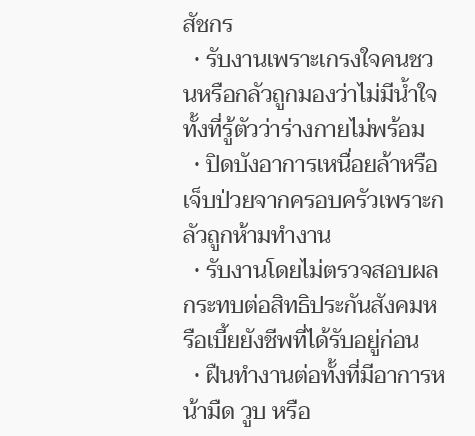สัชกร
  • รับงานเพราะเกรงใจคนชวนหรือกลัวถูกมองว่าไม่มีน้ำใจ ทั้งที่รู้ตัวว่าร่างกายไม่พร้อม
  • ปิดบังอาการเหนื่อยล้าหรือเจ็บป่วยจากครอบครัวเพราะกลัวถูกห้ามทำงาน
  • รับงานโดยไม่ตรวจสอบผลกระทบต่อสิทธิประกันสังคมหรือเบี้ยยังชีพที่ได้รับอยู่ก่อน
  • ฝืนทำงานต่อทั้งที่มีอาการหน้ามืด วูบ หรือ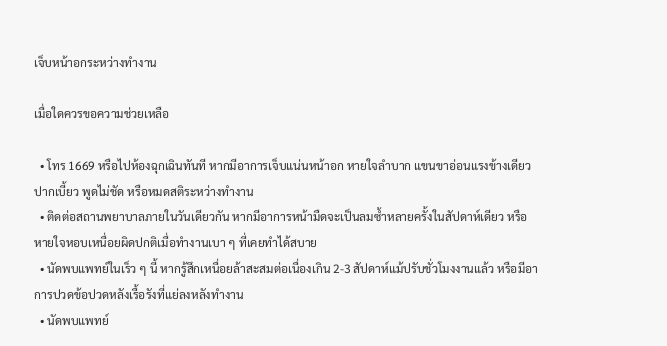เจ็บหน้าอกระหว่างทำงาน

เมื่อใดควรขอความช่วยเหลือ

  • โทร 1669 หรือไปห้องฉุกเฉินทันที หากมีอาการเจ็บแน่นหน้าอก หายใจลำบาก แขนขาอ่อนแรงข้างเดียว ปากเบี้ยว พูดไม่ชัด หรือหมดสติระหว่างทำงาน
  • ติดต่อสถานพยาบาลภายในวันเดียวกัน หากมีอาการหน้ามืดจะเป็นลมซ้ำหลายครั้งในสัปดาห์เดียว หรือหายใจหอบเหนื่อยผิดปกติเมื่อทำงานเบา ๆ ที่เคยทำได้สบาย
  • นัดพบแพทย์ในเร็ว ๆ นี้ หากรู้สึกเหนื่อยล้าสะสมต่อเนื่องเกิน 2-3 สัปดาห์แม้ปรับชั่วโมงงานแล้ว หรือมีอาการปวดข้อปวดหลังเรื้อรังที่แย่ลงหลังทำงาน
  • นัดพบแพทย์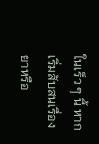ในเร็ว ๆ นี้ หากเริ่มสับสนเรื่องยาหรือ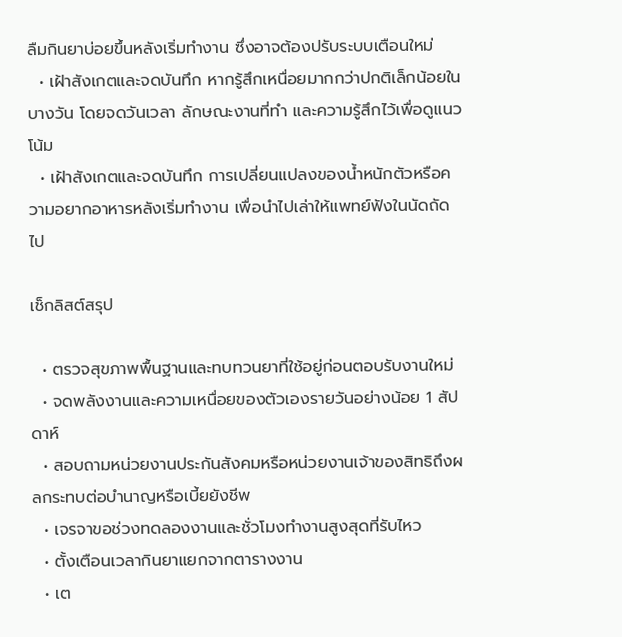ลืมกินยาบ่อยขึ้นหลังเริ่มทำงาน ซึ่งอาจต้องปรับระบบเตือนใหม่
  • เฝ้าสังเกตและจดบันทึก หากรู้สึกเหนื่อยมากกว่าปกติเล็กน้อยในบางวัน โดยจดวันเวลา ลักษณะงานที่ทำ และความรู้สึกไว้เพื่อดูแนวโน้ม
  • เฝ้าสังเกตและจดบันทึก การเปลี่ยนแปลงของน้ำหนักตัวหรือความอยากอาหารหลังเริ่มทำงาน เพื่อนำไปเล่าให้แพทย์ฟังในนัดถัดไป

เช็กลิสต์สรุป

  • ตรวจสุขภาพพื้นฐานและทบทวนยาที่ใช้อยู่ก่อนตอบรับงานใหม่
  • จดพลังงานและความเหนื่อยของตัวเองรายวันอย่างน้อย 1 สัปดาห์
  • สอบถามหน่วยงานประกันสังคมหรือหน่วยงานเจ้าของสิทธิถึงผลกระทบต่อบำนาญหรือเบี้ยยังชีพ
  • เจรจาขอช่วงทดลองงานและชั่วโมงทำงานสูงสุดที่รับไหว
  • ตั้งเตือนเวลากินยาแยกจากตารางงาน
  • เต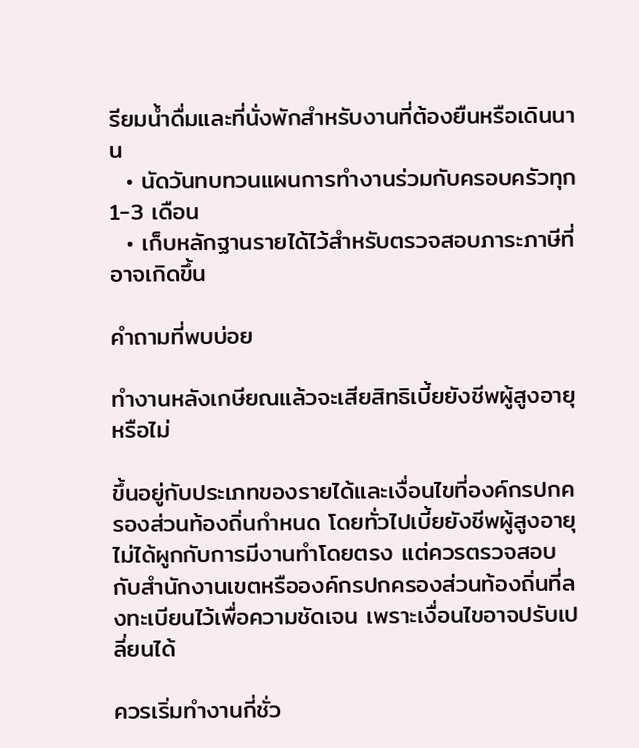รียมน้ำดื่มและที่นั่งพักสำหรับงานที่ต้องยืนหรือเดินนาน
  • นัดวันทบทวนแผนการทำงานร่วมกับครอบครัวทุก 1-3 เดือน
  • เก็บหลักฐานรายได้ไว้สำหรับตรวจสอบภาระภาษีที่อาจเกิดขึ้น

คำถามที่พบบ่อย

ทำงานหลังเกษียณแล้วจะเสียสิทธิเบี้ยยังชีพผู้สูงอายุหรือไม่

ขึ้นอยู่กับประเภทของรายได้และเงื่อนไขที่องค์กรปกครองส่วนท้องถิ่นกำหนด โดยทั่วไปเบี้ยยังชีพผู้สูงอายุไม่ได้ผูกกับการมีงานทำโดยตรง แต่ควรตรวจสอบกับสำนักงานเขตหรือองค์กรปกครองส่วนท้องถิ่นที่ลงทะเบียนไว้เพื่อความชัดเจน เพราะเงื่อนไขอาจปรับเปลี่ยนได้

ควรเริ่มทำงานกี่ชั่ว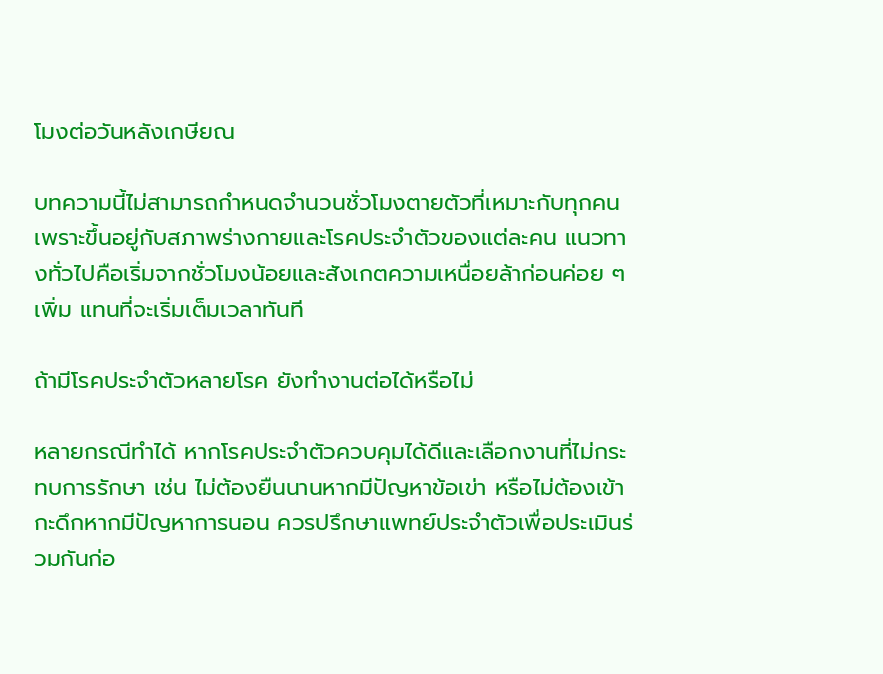โมงต่อวันหลังเกษียณ

บทความนี้ไม่สามารถกำหนดจำนวนชั่วโมงตายตัวที่เหมาะกับทุกคน เพราะขึ้นอยู่กับสภาพร่างกายและโรคประจำตัวของแต่ละคน แนวทางทั่วไปคือเริ่มจากชั่วโมงน้อยและสังเกตความเหนื่อยล้าก่อนค่อย ๆ เพิ่ม แทนที่จะเริ่มเต็มเวลาทันที

ถ้ามีโรคประจำตัวหลายโรค ยังทำงานต่อได้หรือไม่

หลายกรณีทำได้ หากโรคประจำตัวควบคุมได้ดีและเลือกงานที่ไม่กระทบการรักษา เช่น ไม่ต้องยืนนานหากมีปัญหาข้อเข่า หรือไม่ต้องเข้ากะดึกหากมีปัญหาการนอน ควรปรึกษาแพทย์ประจำตัวเพื่อประเมินร่วมกันก่อ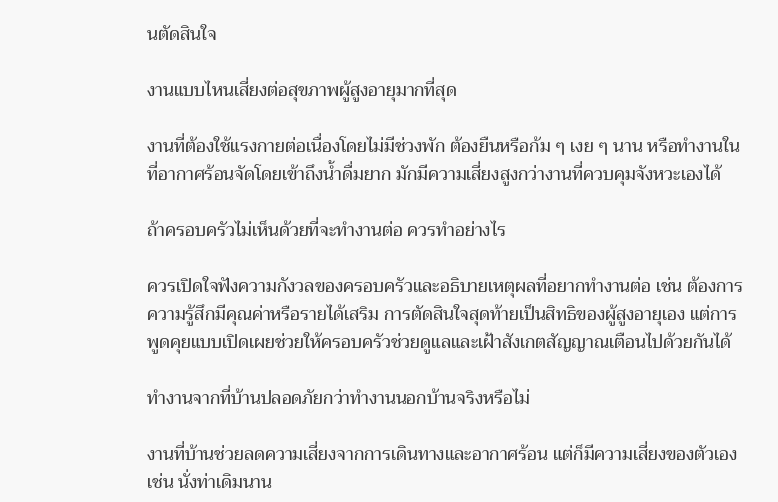นตัดสินใจ

งานแบบไหนเสี่ยงต่อสุขภาพผู้สูงอายุมากที่สุด

งานที่ต้องใช้แรงกายต่อเนื่องโดยไม่มีช่วงพัก ต้องยืนหรือก้ม ๆ เงย ๆ นาน หรือทำงานในที่อากาศร้อนจัดโดยเข้าถึงน้ำดื่มยาก มักมีความเสี่ยงสูงกว่างานที่ควบคุมจังหวะเองได้

ถ้าครอบครัวไม่เห็นด้วยที่จะทำงานต่อ ควรทำอย่างไร

ควรเปิดใจฟังความกังวลของครอบครัวและอธิบายเหตุผลที่อยากทำงานต่อ เช่น ต้องการความรู้สึกมีคุณค่าหรือรายได้เสริม การตัดสินใจสุดท้ายเป็นสิทธิของผู้สูงอายุเอง แต่การพูดคุยแบบเปิดเผยช่วยให้ครอบครัวช่วยดูแลและเฝ้าสังเกตสัญญาณเตือนไปด้วยกันได้

ทำงานจากที่บ้านปลอดภัยกว่าทำงานนอกบ้านจริงหรือไม่

งานที่บ้านช่วยลดความเสี่ยงจากการเดินทางและอากาศร้อน แต่ก็มีความเสี่ยงของตัวเอง เช่น นั่งท่าเดิมนาน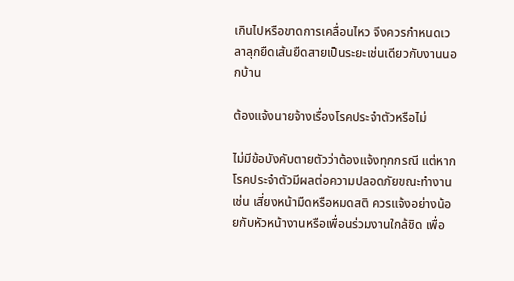เกินไปหรือขาดการเคลื่อนไหว จึงควรกำหนดเวลาลุกยืดเส้นยืดสายเป็นระยะเช่นเดียวกับงานนอกบ้าน

ต้องแจ้งนายจ้างเรื่องโรคประจำตัวหรือไม่

ไม่มีข้อบังคับตายตัวว่าต้องแจ้งทุกกรณี แต่หากโรคประจำตัวมีผลต่อความปลอดภัยขณะทำงาน เช่น เสี่ยงหน้ามืดหรือหมดสติ ควรแจ้งอย่างน้อยกับหัวหน้างานหรือเพื่อนร่วมงานใกล้ชิด เพื่อ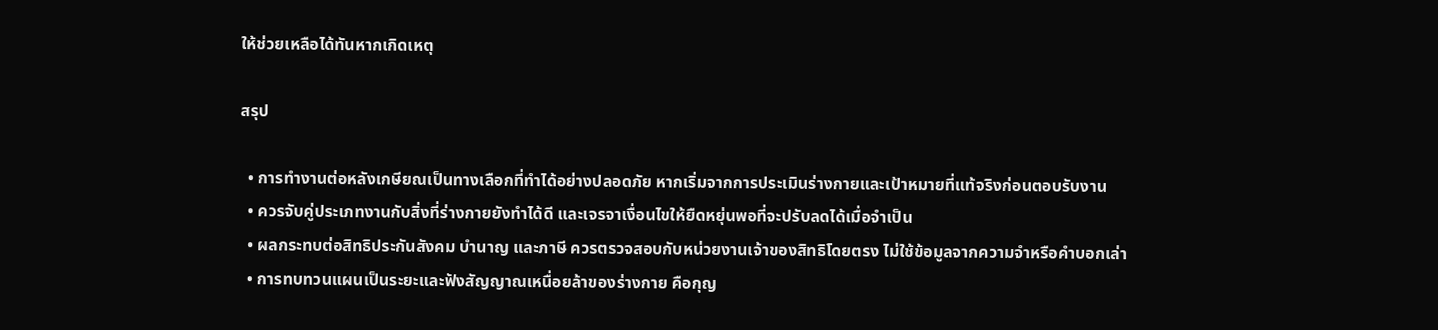ให้ช่วยเหลือได้ทันหากเกิดเหตุ

สรุป

  • การทำงานต่อหลังเกษียณเป็นทางเลือกที่ทำได้อย่างปลอดภัย หากเริ่มจากการประเมินร่างกายและเป้าหมายที่แท้จริงก่อนตอบรับงาน
  • ควรจับคู่ประเภทงานกับสิ่งที่ร่างกายยังทำได้ดี และเจรจาเงื่อนไขให้ยืดหยุ่นพอที่จะปรับลดได้เมื่อจำเป็น
  • ผลกระทบต่อสิทธิประกันสังคม บำนาญ และภาษี ควรตรวจสอบกับหน่วยงานเจ้าของสิทธิโดยตรง ไม่ใช้ข้อมูลจากความจำหรือคำบอกเล่า
  • การทบทวนแผนเป็นระยะและฟังสัญญาณเหนื่อยล้าของร่างกาย คือกุญ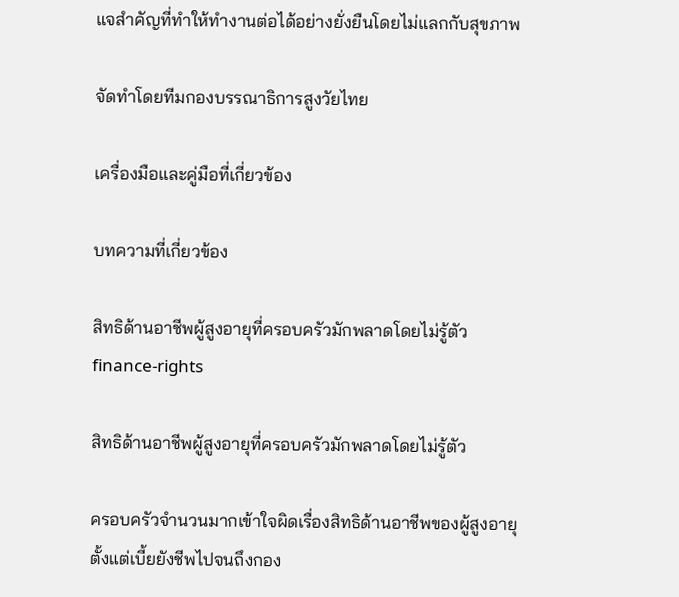แจสำคัญที่ทำให้ทำงานต่อได้อย่างยั่งยืนโดยไม่แลกกับสุขภาพ

จัดทำโดยทีมกองบรรณาธิการสูงวัยไทย

เครื่องมือและคู่มือที่เกี่ยวข้อง

บทความที่เกี่ยวข้อง

สิทธิด้านอาชีพผู้สูงอายุที่ครอบครัวมักพลาดโดยไม่รู้ตัว
finance-rights

สิทธิด้านอาชีพผู้สูงอายุที่ครอบครัวมักพลาดโดยไม่รู้ตัว

ครอบครัวจำนวนมากเข้าใจผิดเรื่องสิทธิด้านอาชีพของผู้สูงอายุ ตั้งแต่เบี้ยยังชีพไปจนถึงกอง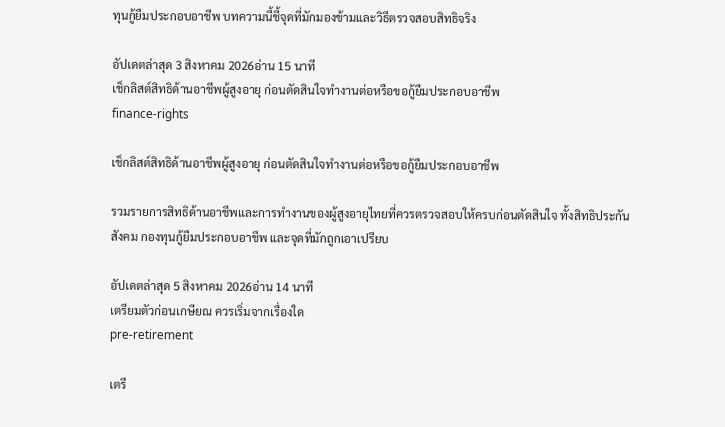ทุนกู้ยืมประกอบอาชีพ บทความนี้ชี้จุดที่มักมองข้ามและวิธีตรวจสอบสิทธิจริง

อัปเดตล่าสุด 3 สิงหาคม 2026อ่าน 15 นาที
เช็กลิสต์สิทธิด้านอาชีพผู้สูงอายุ ก่อนตัดสินใจทำงานต่อหรือขอกู้ยืมประกอบอาชีพ
finance-rights

เช็กลิสต์สิทธิด้านอาชีพผู้สูงอายุ ก่อนตัดสินใจทำงานต่อหรือขอกู้ยืมประกอบอาชีพ

รวมรายการสิทธิด้านอาชีพและการทำงานของผู้สูงอายุไทยที่ควรตรวจสอบให้ครบก่อนตัดสินใจ ทั้งสิทธิประกันสังคม กองทุนกู้ยืมประกอบอาชีพ และจุดที่มักถูกเอาเปรียบ

อัปเดตล่าสุด 5 สิงหาคม 2026อ่าน 14 นาที
เตรียมตัวก่อนเกษียณ ควรเริ่มจากเรื่องใด
pre-retirement

เตรี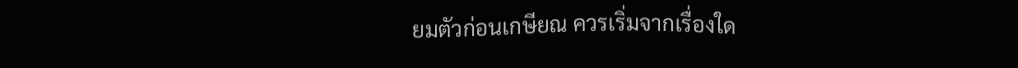ยมตัวก่อนเกษียณ ควรเริ่มจากเรื่องใด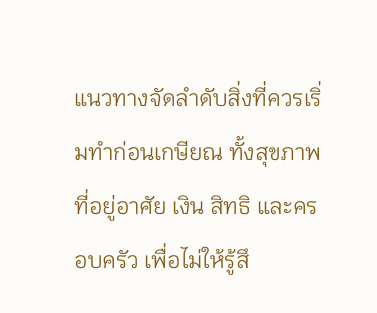แนวทางจัดลำดับสิ่งที่ควรเริ่มทำก่อนเกษียณ ทั้งสุขภาพ ที่อยู่อาศัย เงิน สิทธิ และครอบครัว เพื่อไม่ให้รู้สึ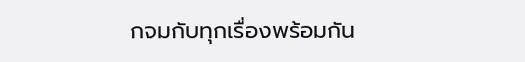กจมกับทุกเรื่องพร้อมกัน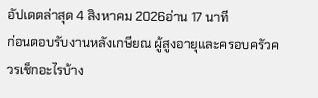อัปเดตล่าสุด 4 สิงหาคม 2026อ่าน 17 นาที
ก่อนตอบรับงานหลังเกษียณ ผู้สูงอายุและครอบครัวควรเช็กอะไรบ้าง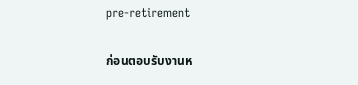pre-retirement

ก่อนตอบรับงานห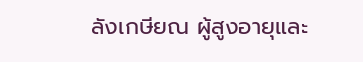ลังเกษียณ ผู้สูงอายุและ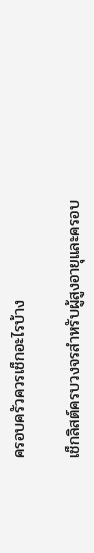ครอบครัวควรเช็กอะไรบ้าง

เช็กลิสต์ครบวงจรสำหรับผู้สูงอายุและครอบ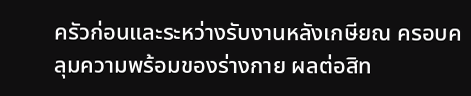ครัวก่อนและระหว่างรับงานหลังเกษียณ ครอบคลุมความพร้อมของร่างกาย ผลต่อสิท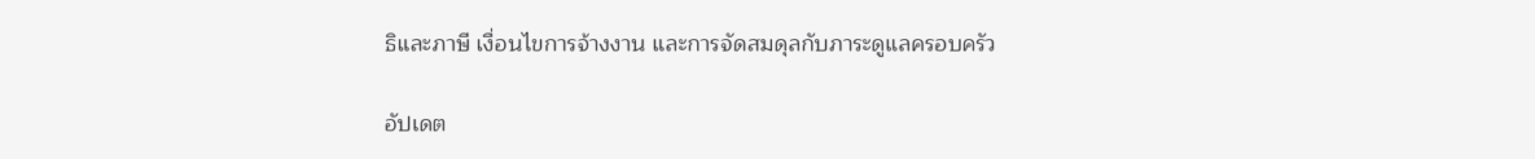ธิและภาษี เงื่อนไขการจ้างงาน และการจัดสมดุลกับภาระดูแลครอบครัว

อัปเดต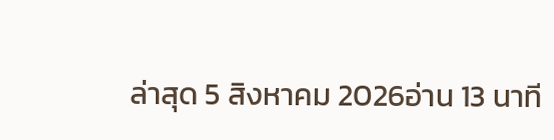ล่าสุด 5 สิงหาคม 2026อ่าน 13 นาที